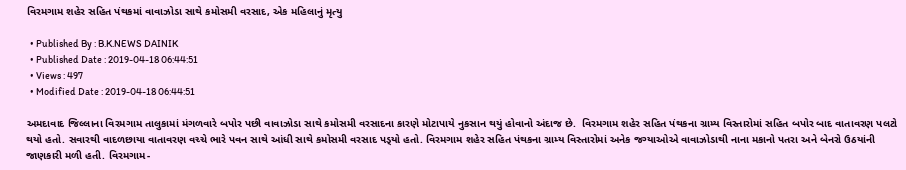વિરમગામ શહેર સહિત પંથકમાં વાવાઝોડા સાથે કમોસમી વરસાદ, એક મહિલાનું મૃત્યુ

  • Published By : B.K.NEWS DAINIK
  • Published Date : 2019-04-18 06:44:51
  • Views : 497
  • Modified Date : 2019-04-18 06:44:51

અમદાવાદ જિલ્લાના વિરમગામ તાલુકામાં મંગળવારે બપોર પછી વાવાઝોડા સાથે કમોસમી વરસાદના કારણે મોટાપાયે નુકસાન થયું હોવાનો અંદાજ છે.  વિરમગામ શહેર સહિત પંથકના ગ્રામ્ય વિસ્તારોમાં સહિત બપોર બાદ વાતાવરણ પલટો થયો હતો. સવારથી વાદળછાયા વાતાવરણ વચ્ચે ભારે પવન સાથે આંધી સાથે કમોસમી વરસાદ પડ્‌યો હતો. વિરમગામ શહેર સહિત પંથકના ગ્રામ્ય વિસ્તારોમાં અનેક જગ્યાઓએ વાવાઝોડાથી નાના મકાનો પતરા અને બેનરો ઉઠયાંની જાણકારી મળી હતી. વિરમગામ-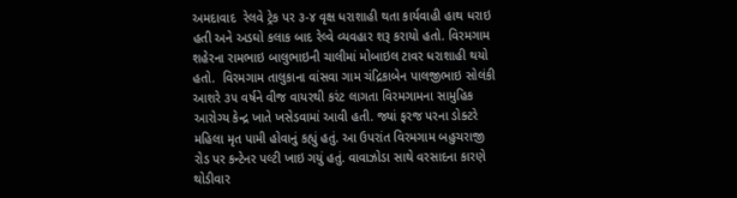અમદાવાદ  રેલવે ટ્રેક પર ૩-૪ વૃક્ષ ધરાશાહી થતા કાર્યવાહી હાથ ધરાઇ હતી અને અડઘો કલાક બાદ રેલ્વે વ્યવહાર શરૂ કરાયો હતો. વિરમગામ શહેરના રામભાઇ બાલુભાઇની ચાલીમાં મોબાઇલ ટાવર ધરાશાહી થયો હતો.  વિરમગામ તાલુકાના વાંસવા ગામ ચંદ્રિકાબેન પાલજીભાઇ સોલંકી આશરે ૩૫ વર્ષને વીજ વાયરથી કરંટ લાગતા વિરમગામના સામુહિક આરોગ્ય કેન્દ્ર ખાતે ખસેડવામાં આવી હતી. જ્યાં ફરજ પરના ડોક્ટરે મહિલા મૃત પામી હોવાનું કહ્યું હતું. આ ઉપરાંત વિરમગામ બહુચરાજી રોડ પર કન્ટેનર પલ્ટી ખાઇ ગયું હતું. વાવાઝોડા સાથે વરસાદના કારણે થોડીવાર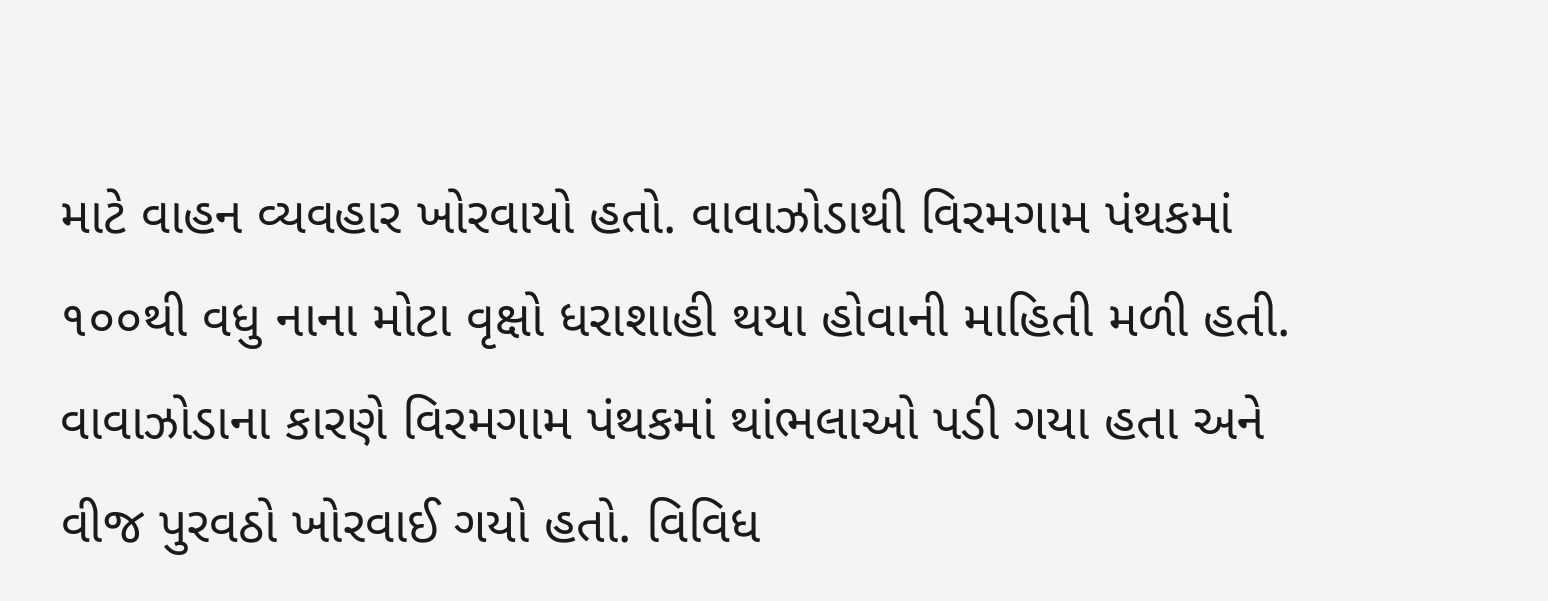માટે વાહન વ્યવહાર ખોરવાયો હતો. વાવાઝોડાથી વિરમગામ પંથકમાં ૧૦૦થી વધુ નાના મોટા વૃક્ષો ધરાશાહી થયા હોવાની માહિતી મળી હતી. વાવાઝોડાના કારણે વિરમગામ પંથકમાં થાંભલાઓ પડી ગયા હતા અને વીજ પુરવઠો ખોરવાઈ ગયો હતો. વિવિધ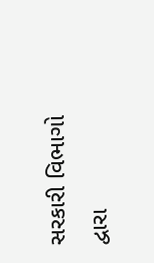સરકારી વિભાગો દ્વારા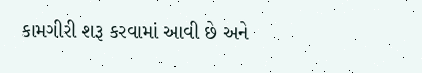કામગીરી શરૂ કરવામાં આવી છે અને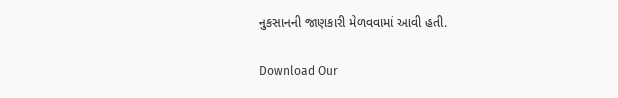નુકસાનની જાણકારી મેળવવામાં આવી હતી.

Download Our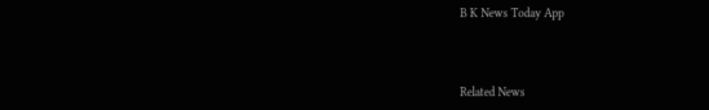B K News Today App



Related News